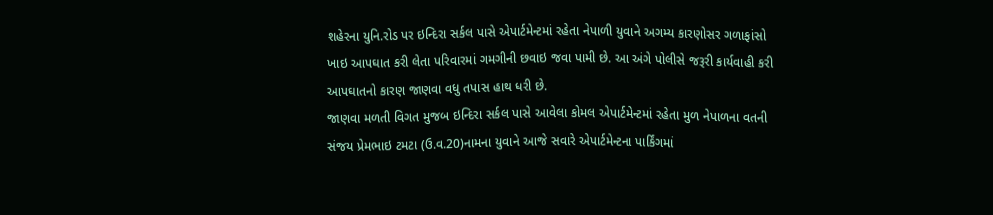શહેરના યુનિ.રોડ પર ઇન્દિરા સર્કલ પાસે એપાર્ટમેન્ટમાં રહેતા નેપાળી યુવાને અગમ્ય કારણોસર ગળાફાંસો ખાઇ આપઘાત કરી લેતા પરિવારમાં ગમગીની છવાઇ જવા પામી છે. આ અંગે પોલીસે જરૂરી કાર્યવાહી કરી આપઘાતનો કારણ જાણવા વધુ તપાસ હાથ ધરી છે.
જાણવા મળતી વિગત મુજબ ઇન્દિરા સર્કલ પાસે આવેલા કોમલ એપાર્ટમેન્ટમાં રહેતા મુળ નેપાળના વતની સંજય પ્રેમભાઇ ટમટા (ઉ.વ.20)નામના યુવાને આજે સવારે એપાર્ટમેન્ટના પાર્કિંગમાં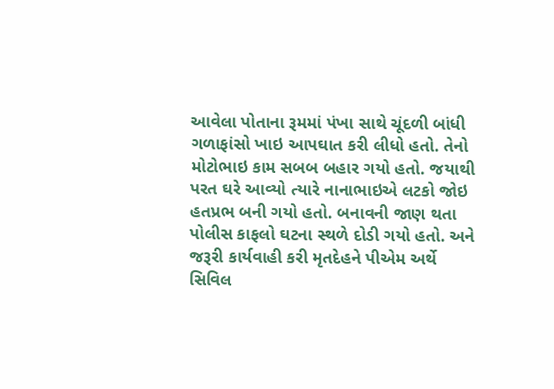આવેલા પોતાના રૂમમાં પંખા સાથે ચૂંદળી બાંધી ગળાફાંસો ખાઇ આપઘાત કરી લીધો હતો. તેનો મોટોભાઇ કામ સબબ બહાર ગયો હતો. જયાથી પરત ઘરે આવ્યો ત્યારે નાનાભાઇએ લટકો જોઇ હતપ્રભ બની ગયો હતો. બનાવની જાણ થતા પોલીસ કાફલો ઘટના સ્થળે દોડી ગયો હતો. અને જરૂરી કાર્યવાહી કરી મૃતદેહને પીએમ અર્થે સિવિલ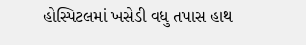હોસ્પિટલમાં ખસેડી વધુ તપાસ હાથ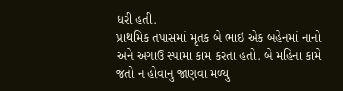ધરી હતી.
પ્રાથમિક તપાસમાં મૃતક બે ભાઇ એક બહેનમાં નાનો અને અગાઉ સ્પામા કામ કરતા હતો. બે મહિના કામે જતો ન હોવાનુ જાણવા મળ્યુ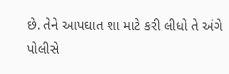છે. તેને આપઘાત શા માટે કરી લીધો તે અંગે પોલીસે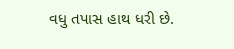વધુ તપાસ હાથ ધરી છે.